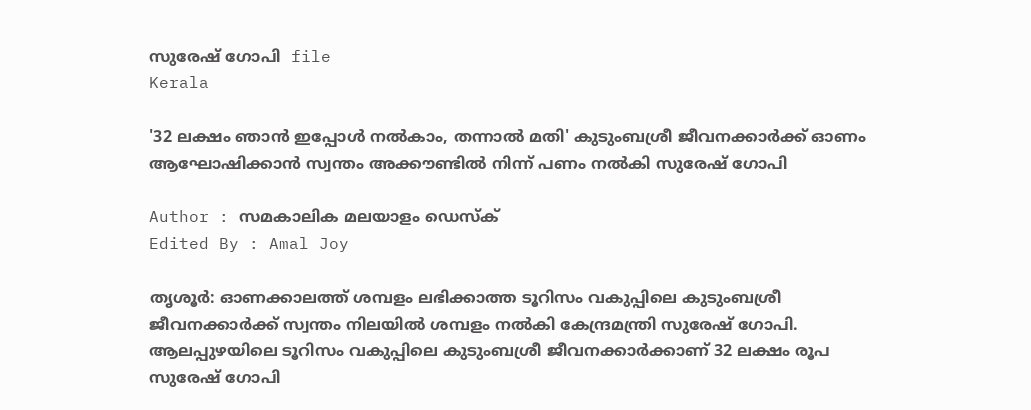സുരേഷ് ഗോപി  file
Kerala

'32 ലക്ഷം ഞാന്‍ ഇപ്പോള്‍ നല്‍കാം, തന്നാല്‍ മതി' കുടുംബശ്രീ ജീവനക്കാര്‍ക്ക് ഓണം ആഘോഷിക്കാന്‍ സ്വന്തം അക്കൗണ്ടില്‍ നിന്ന് പണം നല്‍കി സുരേഷ് ഗോപി

Author : സമകാലിക മലയാളം ഡെസ്ക്
Edited By : Amal Joy

തൃശൂര്‍: ഓണക്കാലത്ത് ശമ്പളം ലഭിക്കാത്ത ടൂറിസം വകുപ്പിലെ കുടുംബശ്രീ ജീവനക്കാര്‍ക്ക് സ്വന്തം നിലയില്‍ ശമ്പളം നല്‍കി കേന്ദ്രമന്ത്രി സുരേഷ് ഗോപി. ആലപ്പുഴയിലെ ടൂറിസം വകുപ്പിലെ കുടുംബശ്രീ ജീവനക്കാര്‍ക്കാണ് 32 ലക്ഷം രൂപ സുരേഷ് ഗോപി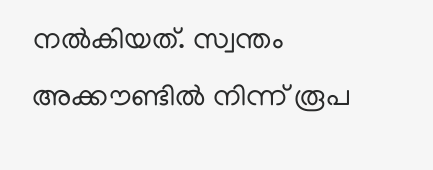നല്‍കിയത്. സ്വന്തം അക്കൗണ്ടില്‍ നിന്ന് രൂപ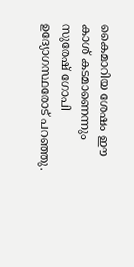കൈമാറിയ ശേഷം ഈ കാശ് കടമാണെന്നും സുരേഷ് ഗോപി ഉദ്യോഗസ്ഥരോട് പറഞ്ഞു.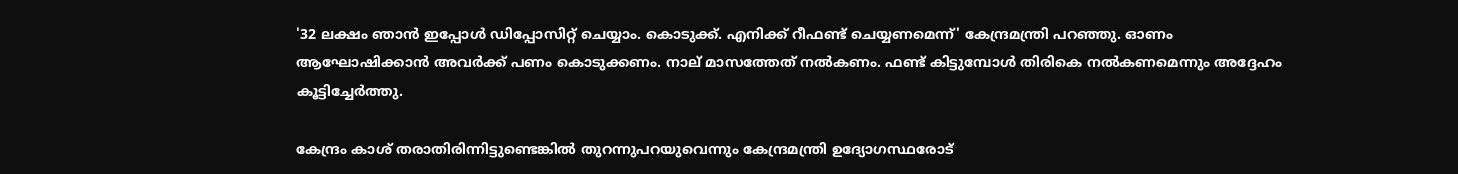'32 ലക്ഷം ഞാന്‍ ഇപ്പോള്‍ ഡിപ്പോസിറ്റ് ചെയ്യാം. കൊടുക്ക്. എനിക്ക് റീഫണ്ട് ചെയ്യണമെന്ന്' കേന്ദ്രമന്ത്രി പറഞ്ഞു. ഓണം ആഘോഷിക്കാന്‍ അവര്‍ക്ക് പണം കൊടുക്കണം. നാല് മാസത്തേത് നല്‍കണം. ഫണ്ട് കിട്ടുമ്പോള്‍ തിരികെ നല്‍കണമെന്നും അദ്ദേഹം കൂട്ടിച്ചേര്‍ത്തു.

കേന്ദ്രം കാശ് തരാതിരിന്നിട്ടുണ്ടെങ്കില്‍ തുറന്നുപറയുവെന്നും കേന്ദ്രമന്ത്രി ഉദ്യോഗസ്ഥരോട്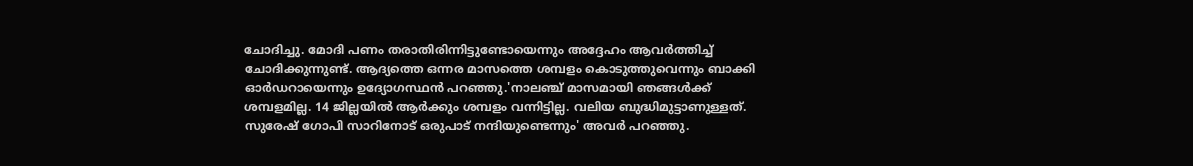ചോദിച്ചു. മോദി പണം തരാതിരിന്നിട്ടുണ്ടോയെന്നും അദ്ദേഹം ആവര്‍ത്തിച്ച് ചോദിക്കുന്നുണ്ട്. ആദ്യത്തെ ഒന്നര മാസത്തെ ശമ്പളം കൊടുത്തുവെന്നും ബാക്കി ഓര്‍ഡറായെന്നും ഉദ്യോഗസ്ഥന്‍ പറഞ്ഞു.'നാലഞ്ച് മാസമായി ഞങ്ങള്‍ക്ക് ശമ്പളമില്ല. 14 ജില്ലയില്‍ ആര്‍ക്കും ശമ്പളം വന്നിട്ടില്ല. വലിയ ബുദ്ധിമുട്ടാണുള്ളത്. സുരേഷ് ഗോപി സാറിനോട് ഒരുപാട് നന്ദിയുണ്ടെന്നും' അവര്‍ പറഞ്ഞു.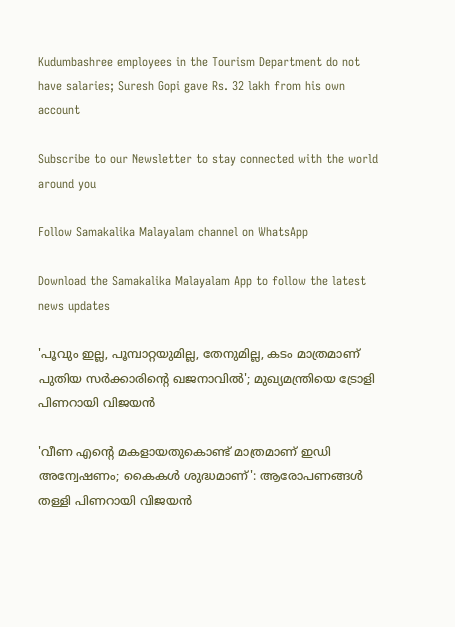Kudumbashree employees in the Tourism Department do not have salaries; Suresh Gopi gave Rs. 32 lakh from his own account

Subscribe to our Newsletter to stay connected with the world around you

Follow Samakalika Malayalam channel on WhatsApp

Download the Samakalika Malayalam App to follow the latest news updates

'പൂവും ഇല്ല, പൂമ്പാറ്റയുമില്ല, തേനുമില്ല, കടം മാത്രമാണ് പുതിയ സര്‍ക്കാരിന്റെ ഖജനാവില്‍'; മുഖ്യമന്ത്രിയെ ട്രോളി പിണറായി വിജയന്‍

'വീണ എന്റെ മകളായതുകൊണ്ട് മാത്രമാണ് ഇഡി അന്വേഷണം; കൈകൾ ശുദ്ധമാണ്': ആരോപണങ്ങൾ തള്ളി പിണറായി വിജയൻ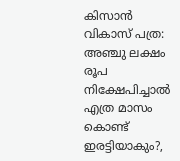കിസാന്‍ വികാസ് പത്ര: അഞ്ചു ലക്ഷം രൂപ നിക്ഷേപിച്ചാല്‍ എത്ര മാസം കൊണ്ട് ഇരട്ടിയാകും?,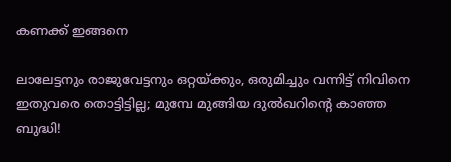കണക്ക് ഇങ്ങനെ

ലാലേട്ടനും രാജുവേട്ടനും ഒറ്റയ്ക്കും, ഒരുമിച്ചും വന്നിട്ട് നിവിനെ ഇതുവരെ തൊട്ടിട്ടില്ല; മുമ്പേ മുങ്ങിയ ദുല്‍ഖറിന്റെ കാഞ്ഞ ബുദ്ധി!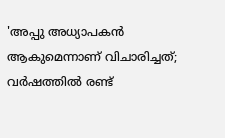'അപ്പു അധ്യാപകൻ ആകുമെന്നാണ് വിചാരിച്ചത്; വർഷത്തിൽ രണ്ട്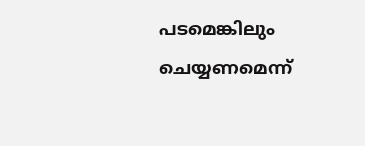പടമെങ്കിലും ചെയ്യണമെന്ന്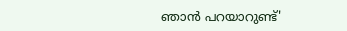ഞാൻ പറയാറുണ്ട്'